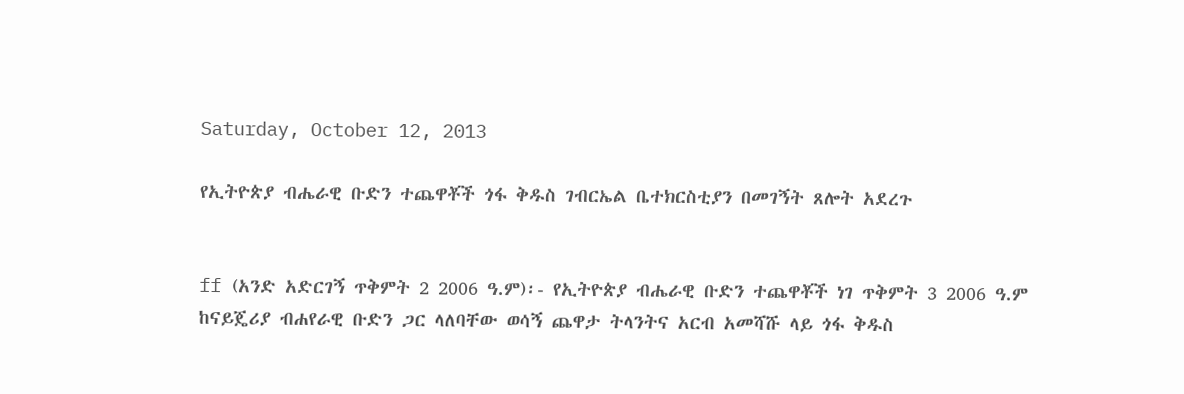Saturday, October 12, 2013

የኢትዮጵያ ብሔራዊ ቡድን ተጨዋቾች ጎፋ ቅዱስ ገብርኤል ቤተክርስቲያን በመገኝት ጸሎት አደረጉ


ff (አንድ አድርገኝ ጥቅምት 2 2006 ዓ.ም)፡- የኢትዮጵያ ብሔራዊ ቡድን ተጨዋቾች ነገ ጥቅምት 3 2006 ዓ.ም ከናይጄሪያ ብሐየራዊ ቡድን ጋር ላለባቸው ወሳኝ ጨዋታ ትላንትና አርብ አመሻሹ ላይ ጎፋ ቅዱስ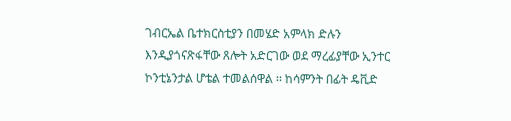ገብርኤል ቤተክርስቲያን በመሄድ አምላክ ድሉን እንዲያጎናጽፋቸው ጸሎት አድርገው ወደ ማረፊያቸው ኢንተር ኮንቲኔንታል ሆቴል ተመልሰዋል ፡፡ ከሳምንት በፊት ዴቪድ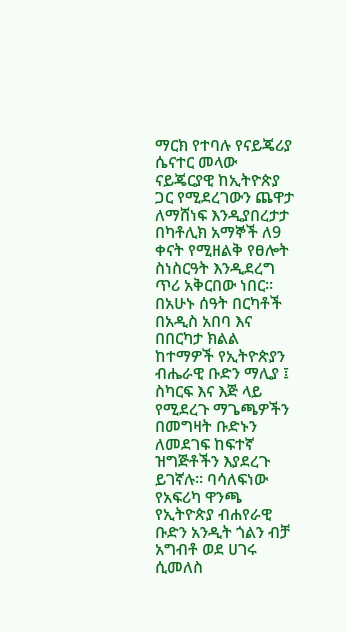ማርክ የተባሉ የናይጄሪያ ሴናተር መላው ናይጄርያዊ ከኢትዮጵያ ጋር የሚደረገውን ጨዋታ ለማሸነፍ እንዲያበረታታ በካቶሊክ አማኞች ለ9 ቀናት የሚዘልቅ የፀሎት ስነስርዓት እንዲደረግ ጥሪ አቅርበው ነበር፡፡ በአሁኑ ሰዓት በርካቶች በአዲስ አበባ እና በበርካታ ክልል ከተማዎች የኢትዮጵያን ብሔራዊ ቡድን ማሊያ ፤ ስካርፍ እና እጅ ላይ የሚደረጉ ማጌጫዎችን በመግዛት ቡድኑን ለመደገፍ ከፍተኛ ዝግጅቶችን እያደረጉ ይገኛሉ፡፡ ባሳለፍነው የአፍሪካ ዋንጫ የኢትዮጵያ ብሐየራዊ ቡድን አንዲት ጎልን ብቻ አግብቶ ወደ ሀገሩ ሲመለስ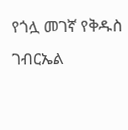የጎሏ መገኛ የቅዱስ ገብርኤል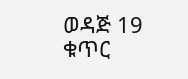ወዳጅ 19 ቁጥር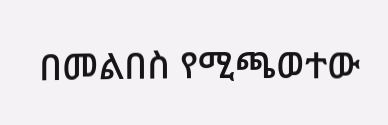በመልበስ የሚጫወተው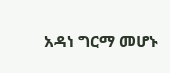አዳነ ግርማ መሆኑ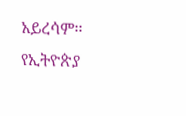አይረሳም፡፡
የኢትዮጵያ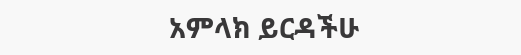አምላክ ይርዳችሁ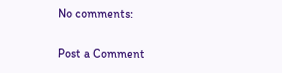No comments:

Post a Comment